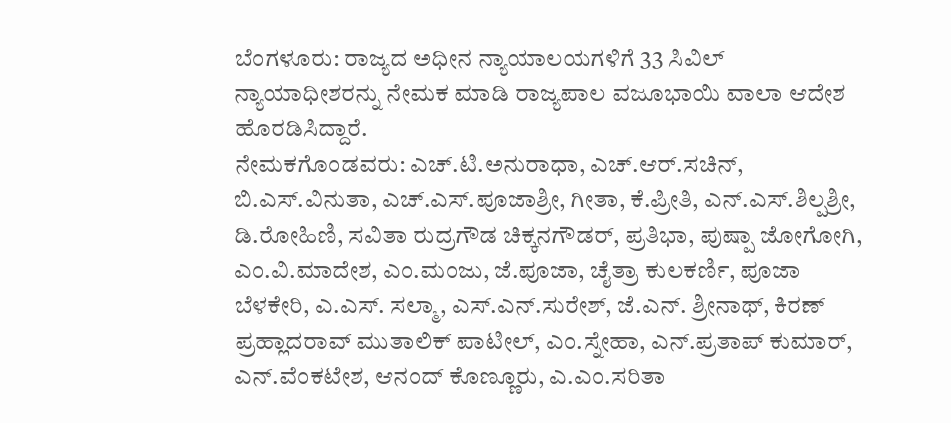ಬೆಂಗಳೂರು: ರಾಜ್ಯದ ಅಧೀನ ನ್ಯಾಯಾಲಯಗಳಿಗೆ 33 ಸಿವಿಲ್ ನ್ಯಾಯಾಧೀಶರನ್ನು ನೇಮಕ ಮಾಡಿ ರಾಜ್ಯಪಾಲ ವಜೂಭಾಯಿ ವಾಲಾ ಆದೇಶ ಹೊರಡಿಸಿದ್ದಾರೆ.
ನೇಮಕಗೊಂಡವರು: ಎಚ್.ಟಿ.ಅನುರಾಧಾ, ಎಚ್.ಆರ್.ಸಚಿನ್, ಬಿ.ಎಸ್.ವಿನುತಾ, ಎಚ್.ಎಸ್.ಪೂಜಾಶ್ರೀ, ಗೀತಾ, ಕೆ.ಪ್ರೀತಿ, ಎನ್.ಎಸ್.ಶಿಲ್ಪಶ್ರೀ, ಡಿ.ರೋಹಿಣಿ, ಸವಿತಾ ರುದ್ರಗೌಡ ಚಿಕ್ಕನಗೌಡರ್, ಪ್ರತಿಭಾ, ಪುಷ್ಪಾ ಜೋಗೋಗಿ, ಎಂ.ವಿ.ಮಾದೇಶ, ಎಂ.ಮಂಜು, ಜೆ.ಪೂಜಾ, ಚೈತ್ರಾ ಕುಲಕರ್ಣಿ, ಪೂಜಾ ಬೆಳಕೇರಿ, ಎ.ಎಸ್. ಸಲ್ಮಾ, ಎಸ್.ಎನ್.ಸುರೇಶ್, ಜೆ.ಎನ್. ಶ್ರೀನಾಥ್, ಕಿರಣ್ ಪ್ರಹ್ಲಾದರಾವ್ ಮುತಾಲಿಕ್ ಪಾಟೀಲ್, ಎಂ.ಸ್ನೇಹಾ, ಎನ್.ಪ್ರತಾಪ್ ಕುಮಾರ್, ಎನ್.ವೆಂಕಟೇಶ, ಆನಂದ್ ಕೊಣ್ಣೂರು, ಎ.ಎಂ.ಸರಿತಾ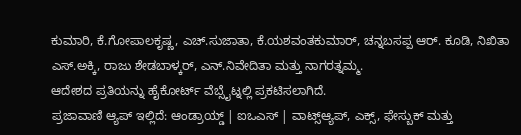ಕುಮಾರಿ, ಕೆ.ಗೋಪಾಲಕೃಷ್ಣ, ಎಚ್.ಸುಜಾತಾ, ಕೆ.ಯಶವಂತಕುಮಾರ್, ಚನ್ನಬಸಪ್ಪ ಆರ್. ಕೂಡಿ, ನಿಖಿತಾ ಎಸ್.ಅಕ್ಕಿ, ರಾಜು ಶೇಡಬಾಳ್ಕರ್, ಎನ್.ನಿವೇದಿತಾ ಮತ್ತು ನಾಗರತ್ನಮ್ಮ.
ಆದೇಶದ ಪ್ರತಿಯನ್ನು ಹೈಕೋರ್ಟ್ ವೆಬ್ಸೈಟ್ನಲ್ಲಿ ಪ್ರಕಟಿಸಲಾಗಿದೆ.
ಪ್ರಜಾವಾಣಿ ಆ್ಯಪ್ ಇಲ್ಲಿದೆ: ಆಂಡ್ರಾಯ್ಡ್ | ಐಒಎಸ್ | ವಾಟ್ಸ್ಆ್ಯಪ್, ಎಕ್ಸ್, ಫೇಸ್ಬುಕ್ ಮತ್ತು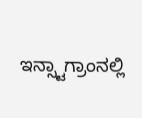ಇನ್ಸ್ಟಾಗ್ರಾಂನಲ್ಲಿ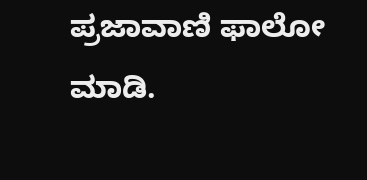ಪ್ರಜಾವಾಣಿ ಫಾಲೋ ಮಾಡಿ.